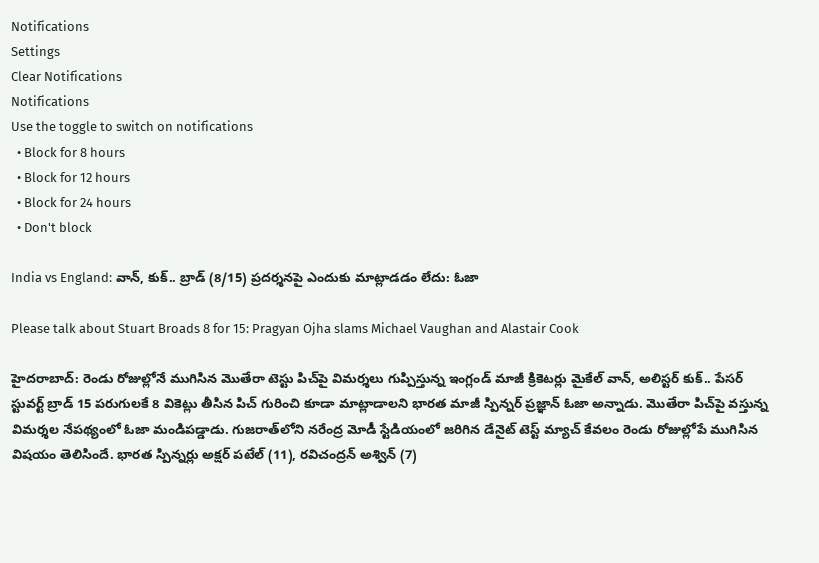Notifications
Settings
Clear Notifications
Notifications
Use the toggle to switch on notifications
  • Block for 8 hours
  • Block for 12 hours
  • Block for 24 hours
  • Don't block

India vs England: వాన్, కుక్‌.. బ్రాడ్‌ (8/15) ప్రదర్శనపై ఎందుకు మాట్లాడడం లేదు: ఓజా

Please talk about Stuart Broads 8 for 15: Pragyan Ojha slams Michael Vaughan and Alastair Cook

హైదరాబాద్: రెండు రోజుల్లోనే ముగిసిన మొతేరా టెస్టు పిచ్‌పై విమర్శలు గుప్పిస్తున్న ఇంగ్లండ్ మాజీ క్రికెటర్లు మైకేల్‌ వాన్, అలిస్టర్‌ కుక్‌.. పేసర్ స్టువర్ట్‌ బ్రాడ్‌ 15 పరుగులకే 8 వికెట్లు తీసిన పిచ్‌ గురించి కూడా మాట్లాడాలని భారత మాజీ స్పిన్నర్‌ ప్రజ్ఞాన్‌ ఓజా అన్నాడు. మొతేరా పిచ్‌పై వస్తున్న విమర్శల నేపథ్యంలో ఓజా మండిపడ్డాడు. గుజ‌రాత్‌లోని న‌రేంద్ర మోడీ స్టేడియంలో జ‌రిగిన డేనైట్ టెస్ట్ మ్యాచ్ కేవ‌లం రెండు రోజుల్లోపే ముగిసిన విష‌యం తెలిసిందే. భారత స్పిన్నర్లు అక్షర్ పటేల్ (11), రవిచంద్రన్ అశ్విన్ (7)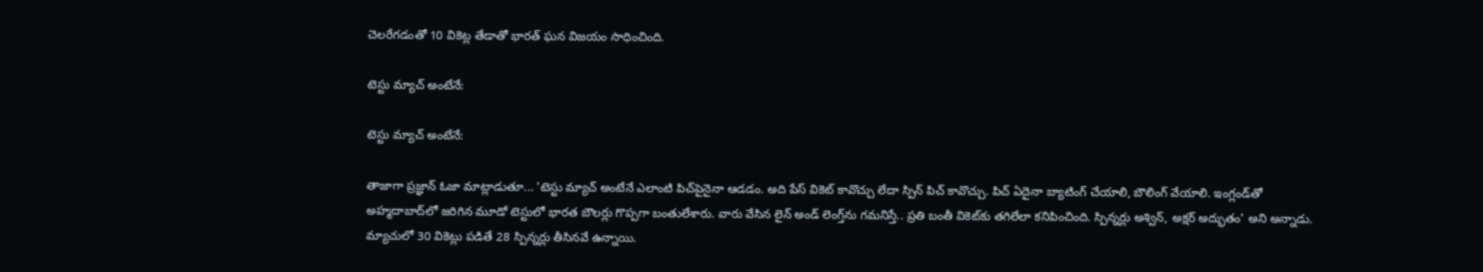చెలరేగడంతో 10 వికెట్ల తేడాతో భారత్ ఘ‌న విజ‌యం సాధించింది.

టెస్టు మ్యాచ్‌ అంటేనే:

టెస్టు మ్యాచ్‌ అంటేనే:

తాజాగా ప్రజ్ఞాన్‌ ఓజా మాట్లాడుతూ... 'టెస్టు మ్యాచ్‌ అంటేనే ఎలాంటి పిచ్‌పైనైనా ఆడడం. అది పేస్‌ వికెట్‌ కావొచ్చు లేదా స్పిన్‌ పిచ్‌ కావొచ్చు. పిచ్ ఏదైనా బ్యాటింగ్ చేయాలి, బౌలింగ్ వేయాలి. ఇంగ్లండ్‌తో అహ్మదాబాద్‌లో జరిగిన మూడో టెస్టులో భారత బౌలర్లు గొప్పగా బంతులేశారు. వారు వేసిన లైన్‌ అండ్‌ లెంగ్త్‌ను గమనిస్తే.. ప్రతి బంతీ వికెట్‌కు తగిలేలా కనిపించింది. స్పిన్నర్లు అశ్విన్, అక్షర్ అద్భుతం' అని అన్నాడు. మ్యాచులో 30 వికెట్లు పడితే 28 స్పిన్నర్లు తీసినవే ఉన్నాయి.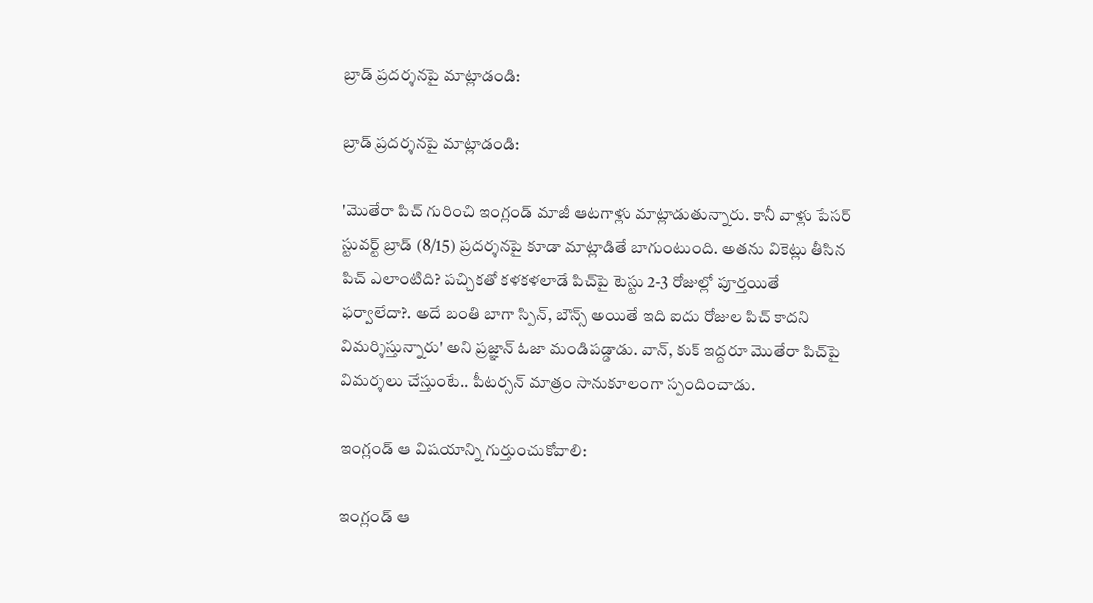బ్రాడ్‌ ప్రదర్శనపై మాట్లాడండి:

బ్రాడ్‌ ప్రదర్శనపై మాట్లాడండి:

'మొతేరా పిచ్‌ గురించి ఇంగ్లండ్ మాజీ ఆటగాళ్లు మాట్లాడుతున్నారు. కానీ వాళ్లు పేసర్ స్టువర్ట్‌ బ్రాడ్‌ (8/15) ప్రదర్శనపై కూడా మాట్లాడితే బాగుంటుంది. అతను వికెట్లు తీసిన పిచ్‌ ఎలాంటిది? పచ్చికతో కళకళలాడే పిచ్‌పై టెస్టు 2-3 రోజుల్లో పూర్తయితే ఫర్వాలేదా?. అదే బంతి బాగా స్పిన్, బౌన్స్‌ అయితే ఇది ఐదు రోజుల పిచ్‌ కాదని విమర్శిస్తున్నారు' అని ప్రజ్ఞాన్‌ ఓజా మండిపడ్డాడు. వాన్, కుక్‌ ఇద్దరూ మొతేరా పిచ్‌పై విమర్శలు చేస్తుంటే.. పీటర్సన్ మాత్రం సానుకూలంగా స్పందించాడు.

ఇంగ్లండ్ ఆ విషయాన్ని గుర్తుంచుకోవాలి:

ఇంగ్లండ్ ఆ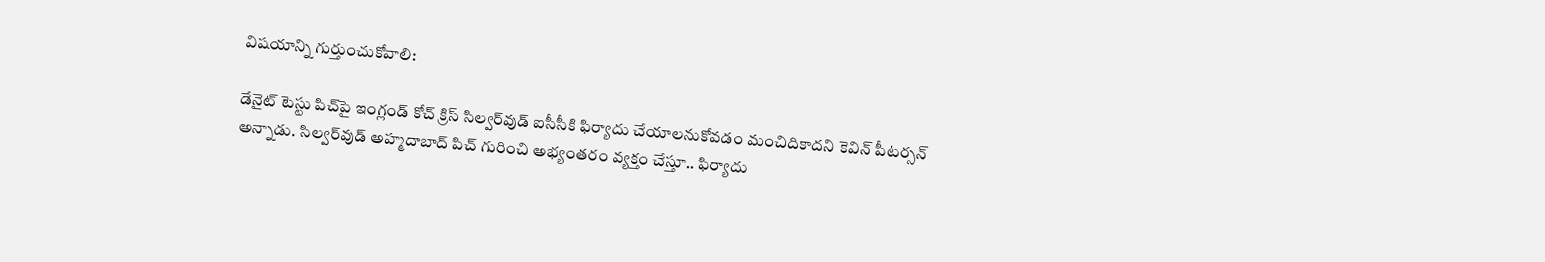విషయాన్ని గుర్తుంచుకోవాలి:

డేనైట్ టెస్టు పిచ్‌పై ఇంగ్లండ్ కోచ్‌ క్రిస్‌ సిల్వర్‌వుడ్‌ ఐసీసీకి ఫిర్యాదు చేయాలనుకోవడం మంచిదికాదని కెవిన్‌ పీటర్సన్‌ అన్నాడు. సిల్వర్‌వుడ్‌ అహ్మదాబాద్ పిచ్‌ గురించి అభ్యంతరం వ్యక్తం చేస్తూ.. ఫిర్యాదు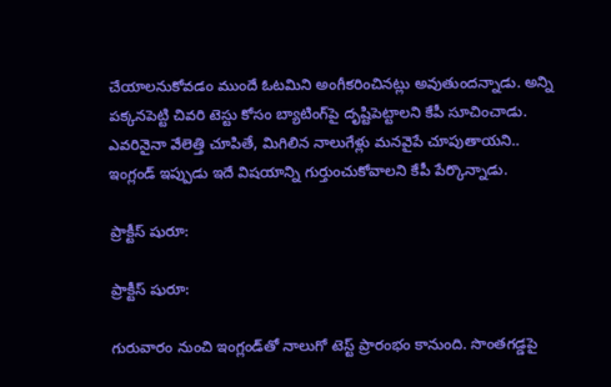చేయాలనుకోవడం ముందే ఓటమిని అంగీకరించినట్లు అవుతుందన్నాడు. అన్ని పక్కనపెట్టి చివరి టెస్టు కోసం బ్యాటింగ్‌పై దృష్టిపెట్టాలని కేపీ సూచించాడు. ఎవరినైనా వేలెత్తి చూపితే, మిగిలిన నాలుగేళ్లు మనవైపే చూపుతాయని.. ఇంగ్లండ్ ఇప్పుడు ఇదే విషయాన్ని గుర్తుంచుకోవాలని కేపీ పేర్కొన్నాడు.

ప్రాక్టీస్‌ షురూ:

ప్రాక్టీస్‌ షురూ:

గురువారం నుంచి ఇంగ్లండ్‌తో నాలుగో టెస్ట్ ప్రారంభం కానుంది. సొంతగడ్డపై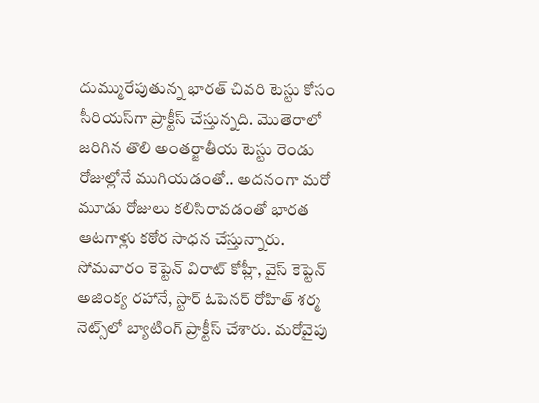దుమ్మురేపుతున్న భారత్ చివరి టెస్టు కోసం సీరియస్‌గా ప్రాక్టీస్‌ చేస్తున్నది. మొతెరాలో జరిగిన తొలి అంతర్జాతీయ టెస్టు రెండు రోజుల్లోనే ముగియడంతో.. అదనంగా మరో మూడు రోజులు కలిసిరావడంతో భారత ఆటగాళ్లు కఠోర సాధన చేస్తున్నారు. సోమవారం కెప్టెన్‌ విరాట్‌ కోహ్లీ, వైస్‌ కెప్టెన్‌ అజింక్య రహానే, స్టార్‌ ఓపెనర్‌ రోహిత్‌ శర్మ నెట్స్‌లో బ్యాటింగ్‌ ప్రాక్టీస్‌ చేశారు. మరోవైపు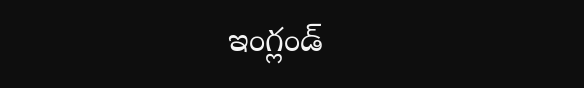ఇంగ్లండ్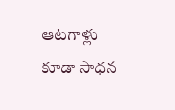ఆటగాళ్లు కూడా సాధన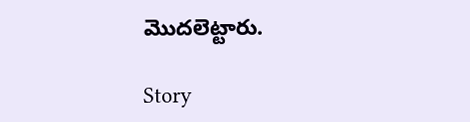మొదలెట్టారు.

Story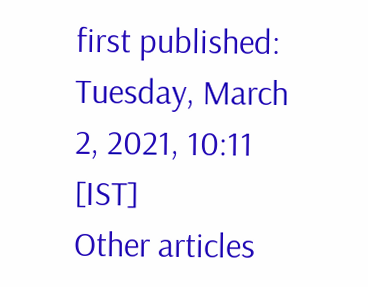first published: Tuesday, March 2, 2021, 10:11 [IST]
Other articles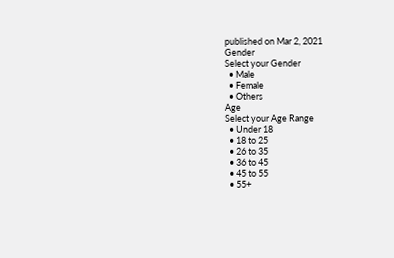published on Mar 2, 2021
Gender
Select your Gender
  • Male
  • Female
  • Others
Age
Select your Age Range
  • Under 18
  • 18 to 25
  • 26 to 35
  • 36 to 45
  • 45 to 55
  • 55+